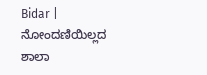Bidar | ನೋಂದಣಿಯಿಲ್ಲದ ಶಾಲಾ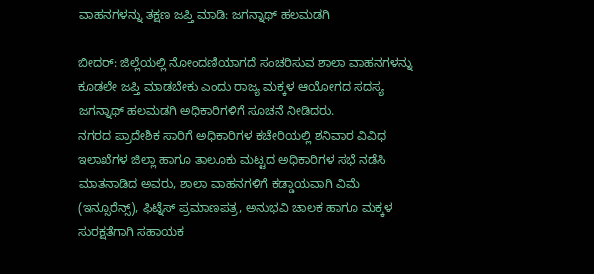ವಾಹನಗಳನ್ನು ತಕ್ಷಣ ಜಪ್ತಿ ಮಾಡಿ: ಜಗನ್ನಾಥ್ ಹಲಮಡಗಿ

ಬೀದರ್: ಜಿಲ್ಲೆಯಲ್ಲಿ ನೋಂದಣಿಯಾಗದೆ ಸಂಚರಿಸುವ ಶಾಲಾ ವಾಹನಗಳನ್ನು ಕೂಡಲೇ ಜಪ್ತಿ ಮಾಡಬೇಕು ಎಂದು ರಾಜ್ಯ ಮಕ್ಕಳ ಆಯೋಗದ ಸದಸ್ಯ ಜಗನ್ನಾಥ್ ಹಲಮಡಗಿ ಅಧಿಕಾರಿಗಳಿಗೆ ಸೂಚನೆ ನೀಡಿದರು.
ನಗರದ ಪ್ರಾದೇಶಿಕ ಸಾರಿಗೆ ಅಧಿಕಾರಿಗಳ ಕಚೇರಿಯಲ್ಲಿ ಶನಿವಾರ ವಿವಿಧ ಇಲಾಖೆಗಳ ಜಿಲ್ಲಾ ಹಾಗೂ ತಾಲೂಕು ಮಟ್ಟದ ಅಧಿಕಾರಿಗಳ ಸಭೆ ನಡೆಸಿ ಮಾತನಾಡಿದ ಅವರು, ಶಾಲಾ ವಾಹನಗಳಿಗೆ ಕಡ್ಡಾಯವಾಗಿ ವಿಮೆ (ಇನ್ಸೂರೆನ್ಸ್), ಫಿಟ್ನೆಸ್ ಪ್ರಮಾಣಪತ್ರ, ಅನುಭವಿ ಚಾಲಕ ಹಾಗೂ ಮಕ್ಕಳ ಸುರಕ್ಷತೆಗಾಗಿ ಸಹಾಯಕ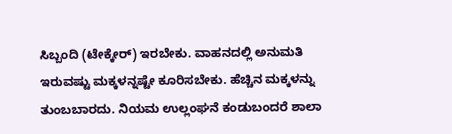ಸಿಬ್ಬಂದಿ (ಟೇಕ್ಕೇರ್) ಇರಬೇಕು. ವಾಹನದಲ್ಲಿ ಅನುಮತಿ ಇರುವಷ್ಟು ಮಕ್ಕಳನ್ನಷ್ಟೇ ಕೂರಿಸಬೇಕು. ಹೆಚ್ಚಿನ ಮಕ್ಕಳನ್ನು ತುಂಬಬಾರದು. ನಿಯಮ ಉಲ್ಲಂಘನೆ ಕಂಡುಬಂದರೆ ಶಾಲಾ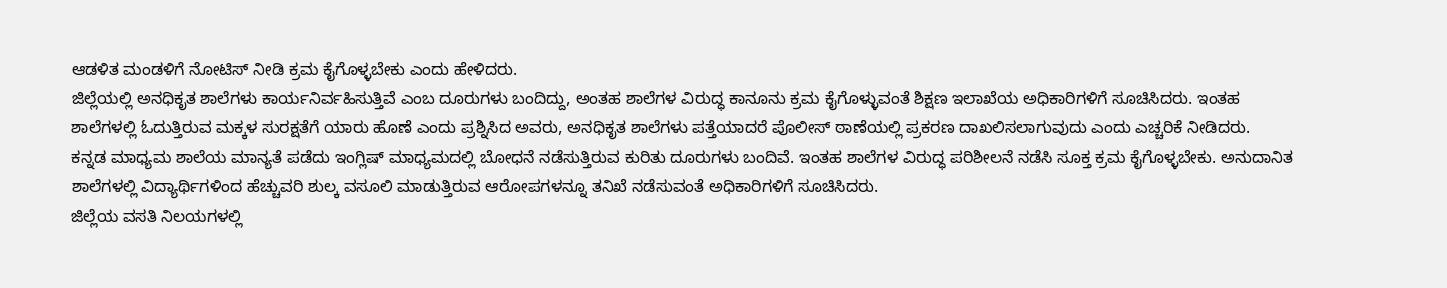ಆಡಳಿತ ಮಂಡಳಿಗೆ ನೋಟಿಸ್ ನೀಡಿ ಕ್ರಮ ಕೈಗೊಳ್ಳಬೇಕು ಎಂದು ಹೇಳಿದರು.
ಜಿಲ್ಲೆಯಲ್ಲಿ ಅನಧಿಕೃತ ಶಾಲೆಗಳು ಕಾರ್ಯನಿರ್ವಹಿಸುತ್ತಿವೆ ಎಂಬ ದೂರುಗಳು ಬಂದಿದ್ದು, ಅಂತಹ ಶಾಲೆಗಳ ವಿರುದ್ಧ ಕಾನೂನು ಕ್ರಮ ಕೈಗೊಳ್ಳುವಂತೆ ಶಿಕ್ಷಣ ಇಲಾಖೆಯ ಅಧಿಕಾರಿಗಳಿಗೆ ಸೂಚಿಸಿದರು. ಇಂತಹ ಶಾಲೆಗಳಲ್ಲಿ ಓದುತ್ತಿರುವ ಮಕ್ಕಳ ಸುರಕ್ಷತೆಗೆ ಯಾರು ಹೊಣೆ ಎಂದು ಪ್ರಶ್ನಿಸಿದ ಅವರು, ಅನಧಿಕೃತ ಶಾಲೆಗಳು ಪತ್ತೆಯಾದರೆ ಪೊಲೀಸ್ ಠಾಣೆಯಲ್ಲಿ ಪ್ರಕರಣ ದಾಖಲಿಸಲಾಗುವುದು ಎಂದು ಎಚ್ಚರಿಕೆ ನೀಡಿದರು.
ಕನ್ನಡ ಮಾಧ್ಯಮ ಶಾಲೆಯ ಮಾನ್ಯತೆ ಪಡೆದು ಇಂಗ್ಲಿಷ್ ಮಾಧ್ಯಮದಲ್ಲಿ ಬೋಧನೆ ನಡೆಸುತ್ತಿರುವ ಕುರಿತು ದೂರುಗಳು ಬಂದಿವೆ. ಇಂತಹ ಶಾಲೆಗಳ ವಿರುದ್ಧ ಪರಿಶೀಲನೆ ನಡೆಸಿ ಸೂಕ್ತ ಕ್ರಮ ಕೈಗೊಳ್ಳಬೇಕು. ಅನುದಾನಿತ ಶಾಲೆಗಳಲ್ಲಿ ವಿದ್ಯಾರ್ಥಿಗಳಿಂದ ಹೆಚ್ಚುವರಿ ಶುಲ್ಕ ವಸೂಲಿ ಮಾಡುತ್ತಿರುವ ಆರೋಪಗಳನ್ನೂ ತನಿಖೆ ನಡೆಸುವಂತೆ ಅಧಿಕಾರಿಗಳಿಗೆ ಸೂಚಿಸಿದರು.
ಜಿಲ್ಲೆಯ ವಸತಿ ನಿಲಯಗಳಲ್ಲಿ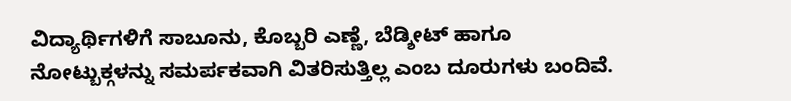ವಿದ್ಯಾರ್ಥಿಗಳಿಗೆ ಸಾಬೂನು, ಕೊಬ್ಬರಿ ಎಣ್ಣೆ, ಬೆಡ್ಶೀಟ್ ಹಾಗೂ ನೋಟ್ಬುಕ್ಗಳನ್ನು ಸಮರ್ಪಕವಾಗಿ ವಿತರಿಸುತ್ತಿಲ್ಲ ಎಂಬ ದೂರುಗಳು ಬಂದಿವೆ.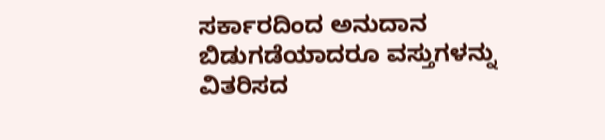ಸರ್ಕಾರದಿಂದ ಅನುದಾನ ಬಿಡುಗಡೆಯಾದರೂ ವಸ್ತುಗಳನ್ನು ವಿತರಿಸದ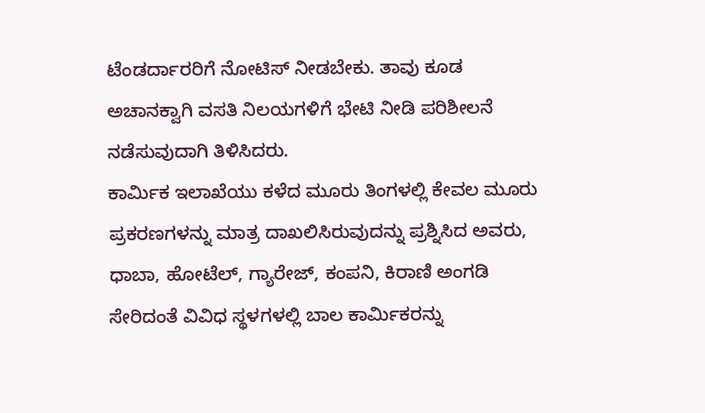ಟೆಂಡರ್ದಾರರಿಗೆ ನೋಟಿಸ್ ನೀಡಬೇಕು. ತಾವು ಕೂಡ ಅಚಾನಕ್ವಾಗಿ ವಸತಿ ನಿಲಯಗಳಿಗೆ ಭೇಟಿ ನೀಡಿ ಪರಿಶೀಲನೆ ನಡೆಸುವುದಾಗಿ ತಿಳಿಸಿದರು.
ಕಾರ್ಮಿಕ ಇಲಾಖೆಯು ಕಳೆದ ಮೂರು ತಿಂಗಳಲ್ಲಿ ಕೇವಲ ಮೂರು ಪ್ರಕರಣಗಳನ್ನು ಮಾತ್ರ ದಾಖಲಿಸಿರುವುದನ್ನು ಪ್ರಶ್ನಿಸಿದ ಅವರು, ಧಾಬಾ, ಹೋಟೆಲ್, ಗ್ಯಾರೇಜ್, ಕಂಪನಿ, ಕಿರಾಣಿ ಅಂಗಡಿ ಸೇರಿದಂತೆ ವಿವಿಧ ಸ್ಥಳಗಳಲ್ಲಿ ಬಾಲ ಕಾರ್ಮಿಕರನ್ನು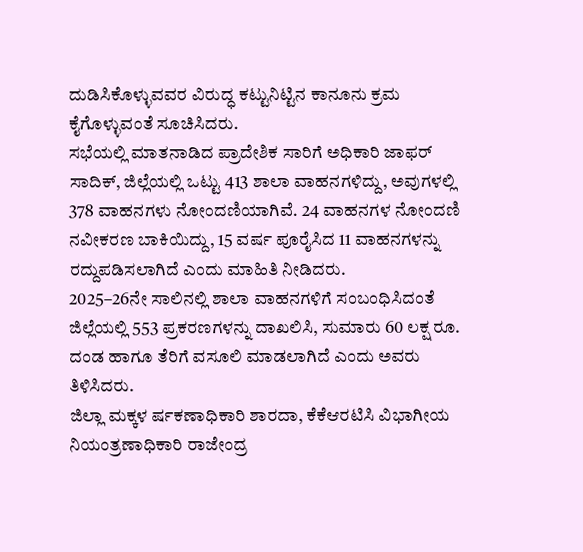ದುಡಿಸಿಕೊಳ್ಳುವವರ ವಿರುದ್ಧ ಕಟ್ಟುನಿಟ್ಟಿನ ಕಾನೂನು ಕ್ರಮ ಕೈಗೊಳ್ಳುವಂತೆ ಸೂಚಿಸಿದರು.
ಸಭೆಯಲ್ಲಿ ಮಾತನಾಡಿದ ಪ್ರಾದೇಶಿಕ ಸಾರಿಗೆ ಅಧಿಕಾರಿ ಜಾಫರ್ ಸಾದಿಕ್, ಜಿಲ್ಲೆಯಲ್ಲಿ ಒಟ್ಟು 413 ಶಾಲಾ ವಾಹನಗಳಿದ್ದು, ಅವುಗಳಲ್ಲಿ 378 ವಾಹನಗಳು ನೋಂದಣಿಯಾಗಿವೆ. 24 ವಾಹನಗಳ ನೋಂದಣಿ ನವೀಕರಣ ಬಾಕಿಯಿದ್ದು, 15 ವರ್ಷ ಪೂರೈಸಿದ 11 ವಾಹನಗಳನ್ನು ರದ್ದುಪಡಿಸಲಾಗಿದೆ ಎಂದು ಮಾಹಿತಿ ನೀಡಿದರು.
2025–26ನೇ ಸಾಲಿನಲ್ಲಿ ಶಾಲಾ ವಾಹನಗಳಿಗೆ ಸಂಬಂಧಿಸಿದಂತೆ ಜಿಲ್ಲೆಯಲ್ಲಿ 553 ಪ್ರಕರಣಗಳನ್ನು ದಾಖಲಿಸಿ, ಸುಮಾರು 60 ಲಕ್ಷ ರೂ. ದಂಡ ಹಾಗೂ ತೆರಿಗೆ ವಸೂಲಿ ಮಾಡಲಾಗಿದೆ ಎಂದು ಅವರು ತಿಳಿಸಿದರು.
ಜಿಲ್ಲಾ ಮಕ್ಕಳ ರ್ಷಕಣಾಧಿಕಾರಿ ಶಾರದಾ, ಕೆಕೆಆರಟಿಸಿ ವಿಭಾಗೀಯ ನಿಯಂತ್ರಣಾಧಿಕಾರಿ ರಾಜೇಂದ್ರ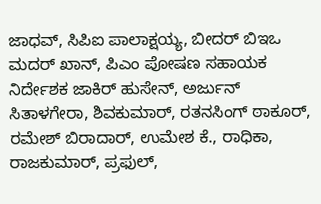ಜಾಧವ್, ಸಿಪಿಐ ಪಾಲಾಕ್ಷಯ್ಯ, ಬೀದರ್ ಬಿಇಒ ಮದರ್ ಖಾನ್, ಪಿಎಂ ಪೋಷಣ ಸಹಾಯಕ ನಿರ್ದೇಶಕ ಜಾಕಿರ್ ಹುಸೇನ್, ಅರ್ಜುನ್ ಸಿತಾಳಗೇರಾ, ಶಿವಕುಮಾರ್, ರತನಸಿಂಗ್ ಠಾಕೂರ್, ರಮೇಶ್ ಬಿರಾದಾರ್, ಉಮೇಶ ಕೆ., ರಾಧಿಕಾ, ರಾಜಕುಮಾರ್, ಪ್ರಫುಲ್,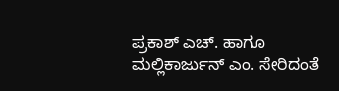ಪ್ರಕಾಶ್ ಎಚ್. ಹಾಗೂ ಮಲ್ಲಿಕಾರ್ಜುನ್ ಎಂ. ಸೇರಿದಂತೆ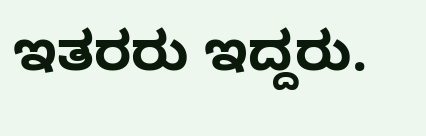ಇತರರು ಇದ್ದರು.